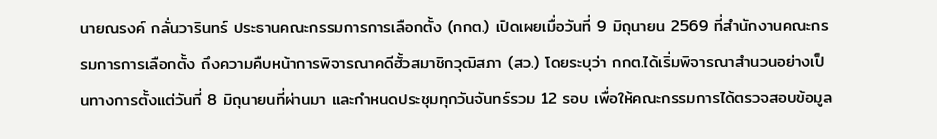นายณรงค์ กลั่นวารินทร์ ประธานคณะกรรมการการเลือกตั้ง (กกต.) เปิดเผยเมื่อวันที่ 9 มิถุนายน 2569 ที่สำนักงานคณะกรรมการการเลือกตั้ง ถึงความคืบหน้าการพิจารณาคดีฮั้วสมาชิกวุฒิสภา (สว.) โดยระบุว่า กกต.ได้เริ่มพิจารณาสำนวนอย่างเป็นทางการตั้งแต่วันที่ 8 มิถุนายนที่ผ่านมา และกำหนดประชุมทุกวันจันทร์รวม 12 รอบ เพื่อให้คณะกรรมการได้ตรวจสอบข้อมูล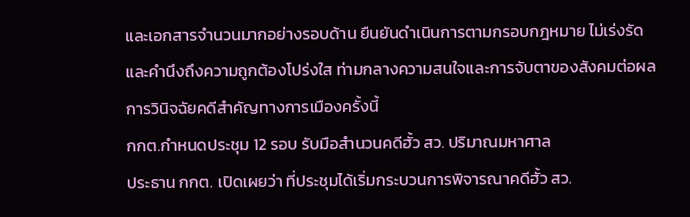และเอกสารจำนวนมากอย่างรอบด้าน ยืนยันดำเนินการตามกรอบกฎหมาย ไม่เร่งรัด และคำนึงถึงความถูกต้องโปร่งใส ท่ามกลางความสนใจและการจับตาของสังคมต่อผลการวินิจฉัยคดีสำคัญทางการเมืองครั้งนี้
กกต.กำหนดประชุม 12 รอบ รับมือสำนวนคดีฮั้ว สว. ปริมาณมหาศาล
ประธาน กกต. เปิดเผยว่า ที่ประชุมได้เริ่มกระบวนการพิจารณาคดีฮั้ว สว.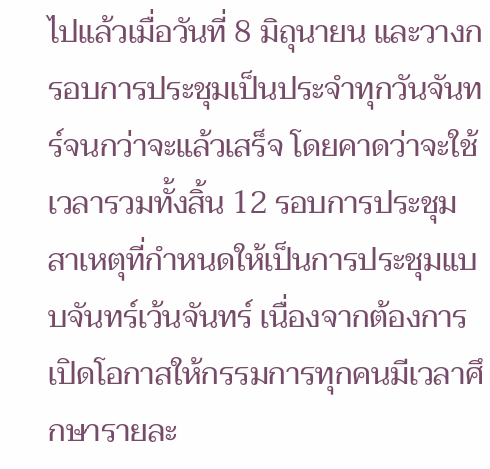ไปแล้วเมื่อวันที่ 8 มิถุนายน และวางกรอบการประชุมเป็นประจำทุกวันจันทร์จนกว่าจะแล้วเสร็จ โดยคาดว่าจะใช้เวลารวมทั้งสิ้น 12 รอบการประชุม
สาเหตุที่กำหนดให้เป็นการประชุมแบบจันทร์เว้นจันทร์ เนื่องจากต้องการเปิดโอกาสให้กรรมการทุกคนมีเวลาศึกษารายละ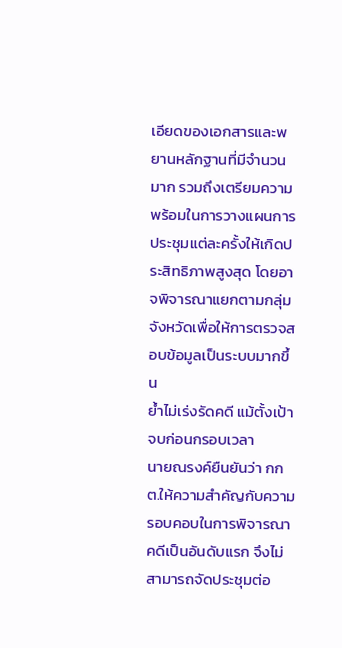เอียดของเอกสารและพยานหลักฐานที่มีจำนวนมาก รวมถึงเตรียมความพร้อมในการวางแผนการประชุมแต่ละครั้งให้เกิดประสิทธิภาพสูงสุด โดยอาจพิจารณาแยกตามกลุ่มจังหวัดเพื่อให้การตรวจสอบข้อมูลเป็นระบบมากขึ้น
ย้ำไม่เร่งรัดคดี แม้ตั้งเป้าจบก่อนกรอบเวลา
นายณรงค์ยืนยันว่า กกต.ให้ความสำคัญกับความรอบคอบในการพิจารณาคดีเป็นอันดับแรก จึงไม่สามารถจัดประชุมต่อ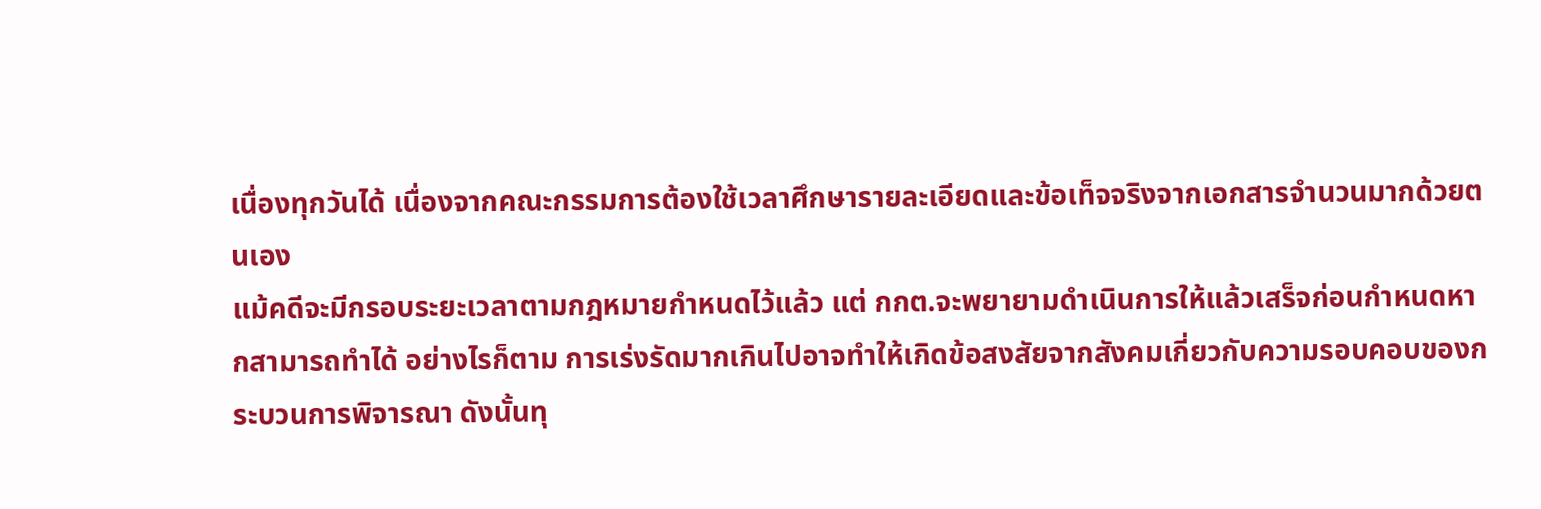เนื่องทุกวันได้ เนื่องจากคณะกรรมการต้องใช้เวลาศึกษารายละเอียดและข้อเท็จจริงจากเอกสารจำนวนมากด้วยตนเอง
แม้คดีจะมีกรอบระยะเวลาตามกฎหมายกำหนดไว้แล้ว แต่ กกต.จะพยายามดำเนินการให้แล้วเสร็จก่อนกำหนดหากสามารถทำได้ อย่างไรก็ตาม การเร่งรัดมากเกินไปอาจทำให้เกิดข้อสงสัยจากสังคมเกี่ยวกับความรอบคอบของกระบวนการพิจารณา ดังนั้นทุ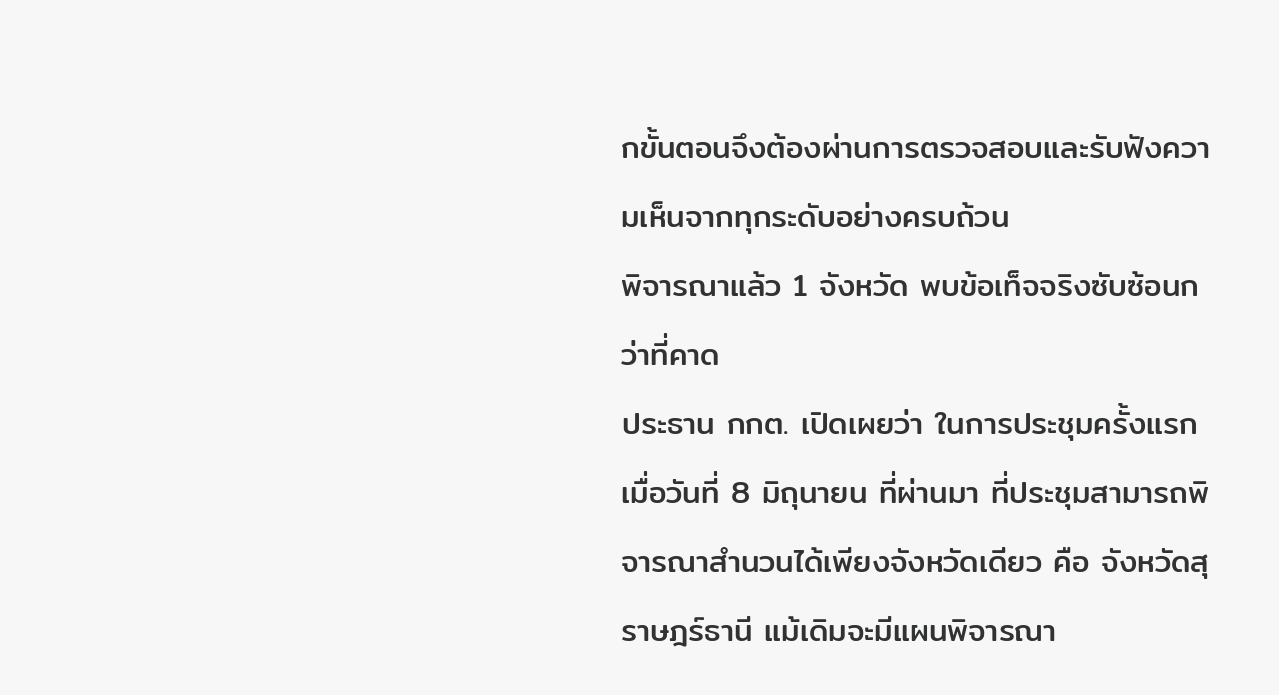กขั้นตอนจึงต้องผ่านการตรวจสอบและรับฟังความเห็นจากทุกระดับอย่างครบถ้วน
พิจารณาแล้ว 1 จังหวัด พบข้อเท็จจริงซับซ้อนกว่าที่คาด
ประธาน กกต. เปิดเผยว่า ในการประชุมครั้งแรกเมื่อวันที่ 8 มิถุนายน ที่ผ่านมา ที่ประชุมสามารถพิจารณาสำนวนได้เพียงจังหวัดเดียว คือ จังหวัดสุราษฎร์ธานี แม้เดิมจะมีแผนพิจารณา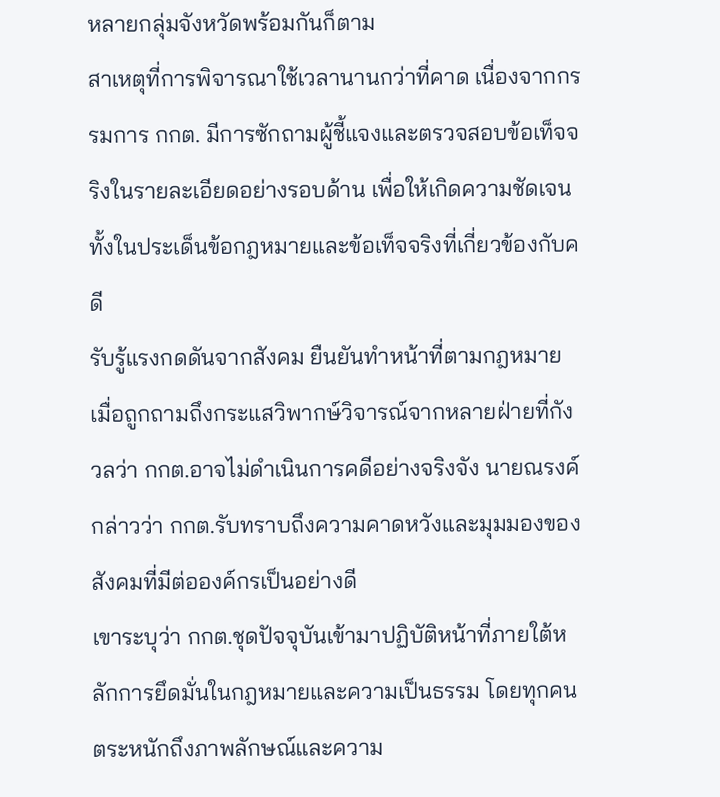หลายกลุ่มจังหวัดพร้อมกันก็ตาม
สาเหตุที่การพิจารณาใช้เวลานานกว่าที่คาด เนื่องจากกรรมการ กกต. มีการซักถามผู้ชี้แจงและตรวจสอบข้อเท็จจริงในรายละเอียดอย่างรอบด้าน เพื่อให้เกิดความชัดเจนทั้งในประเด็นข้อกฎหมายและข้อเท็จจริงที่เกี่ยวข้องกับคดี
รับรู้แรงกดดันจากสังคม ยืนยันทำหน้าที่ตามกฎหมาย
เมื่อถูกถามถึงกระแสวิพากษ์วิจารณ์จากหลายฝ่ายที่กังวลว่า กกต.อาจไม่ดำเนินการคดีอย่างจริงจัง นายณรงค์กล่าวว่า กกต.รับทราบถึงความคาดหวังและมุมมองของสังคมที่มีต่อองค์กรเป็นอย่างดี
เขาระบุว่า กกต.ชุดปัจจุบันเข้ามาปฏิบัติหน้าที่ภายใต้หลักการยึดมั่นในกฎหมายและความเป็นธรรม โดยทุกคนตระหนักถึงภาพลักษณ์และความ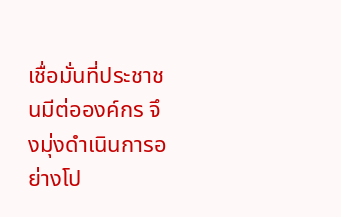เชื่อมั่นที่ประชาชนมีต่อองค์กร จึงมุ่งดำเนินการอย่างโป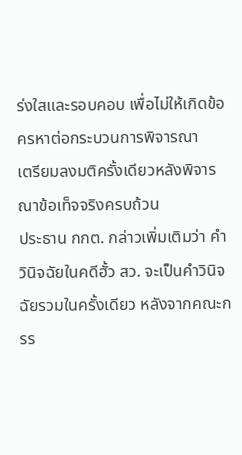ร่งใสและรอบคอบ เพื่อไม่ให้เกิดข้อครหาต่อกระบวนการพิจารณา
เตรียมลงมติครั้งเดียวหลังพิจารณาข้อเท็จจริงครบถ้วน
ประธาน กกต. กล่าวเพิ่มเติมว่า คำวินิจฉัยในคดีฮั้ว สว. จะเป็นคำวินิจฉัยรวมในครั้งเดียว หลังจากคณะกรร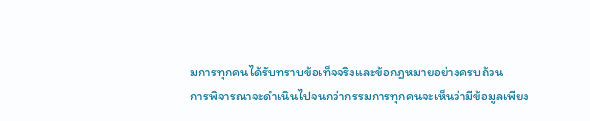มการทุกคนได้รับทราบข้อเท็จจริงและข้อกฎหมายอย่างครบถ้วน
การพิจารณาจะดำเนินไปจนกว่ากรรมการทุกคนจะเห็นว่ามีข้อมูลเพียง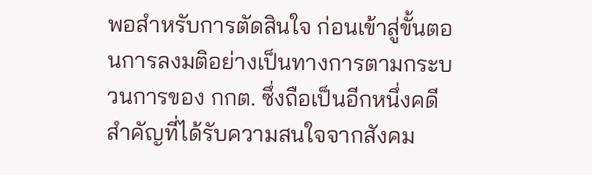พอสำหรับการตัดสินใจ ก่อนเข้าสู่ขั้นตอนการลงมติอย่างเป็นทางการตามกระบวนการของ กกต. ซึ่งถือเป็นอีกหนึ่งคดีสำคัญที่ได้รับความสนใจจากสังคม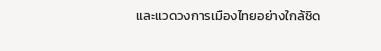และแวดวงการเมืองไทยอย่างใกล้ชิด